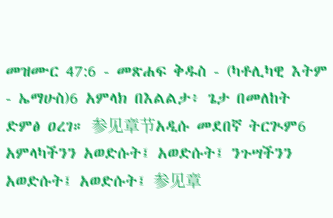መዝሙር 47:6 - መጽሐፍ ቅዱስ - (ካቶሊካዊ እትም - ኤማሁስ)6 አምላክ በእልልታ፥ ጌታ በመለከት ድምፅ ዐረገ። 参见章节አዲሱ መደበኛ ትርጒም6 አምላካችንን አወድሱት፤ አወድሱት፤ ንጉሣችንን አወድሱት፤ አወድሱት፤ 参见章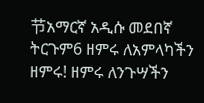节አማርኛ አዲሱ መደበኛ ትርጉም6 ዘምሩ ለአምላካችን ዘምሩ! ዘምሩ ለንጉሣችን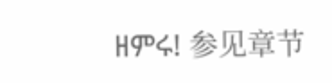ዘምሩ! 参见章节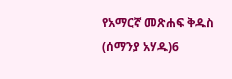የአማርኛ መጽሐፍ ቅዱስ (ሰማንያ አሃዱ)6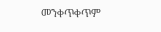መንቀጥቀጥም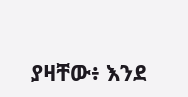ያዛቸው፥ እንደ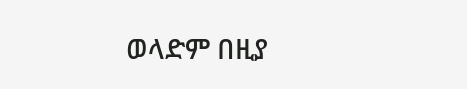ወላድም በዚያ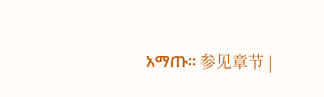አማጡ። 参见章节 |